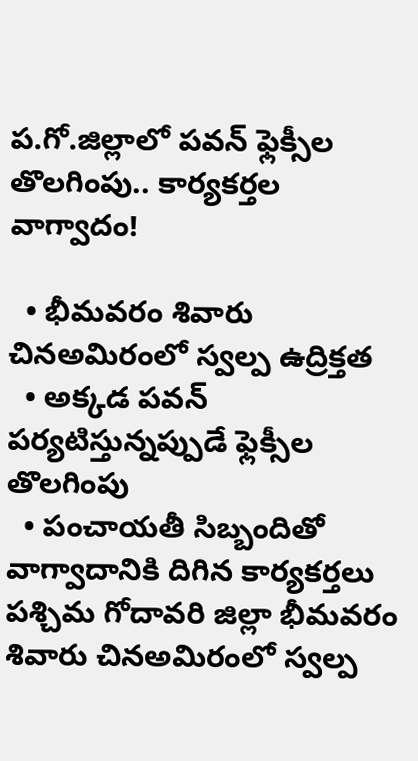ప.గో.జిల్లాలో పవన్ ఫ్లెక్సీల తొలగింపు.. కార్యకర్తల వాగ్వాదం!

  • భీమవరం శివారు చినఅమిరంలో స్వల్ప ఉద్రిక్తత
  • అక్కడ పవన్ పర్యటిస్తున్నప్పుడే ఫ్లెక్సీల తొలగింపు
  • పంచాయతీ సిబ్బందితో వాగ్వాదానికి దిగిన కార్యకర్తలు
పశ్చిమ గోదావరి జిల్లా భీమవరం శివారు చినఅమిరంలో స్వల్ప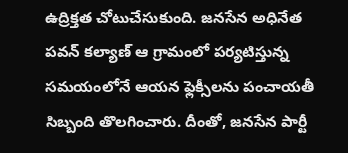ఉద్రిక్తత చోటుచేసుకుంది. జనసేన అధినేత పవన్ కల్యాణ్ ఆ గ్రామంలో పర్యటిస్తున్న సమయంలోనే ఆయన ఫ్లెక్సీలను పంచాయతీ సిబ్బంది తొలగించారు. దీంతో, జనసేన పార్టీ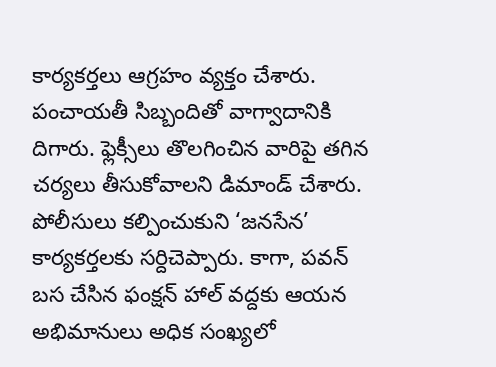కార్యకర్తలు ఆగ్రహం వ్యక్తం చేశారు. పంచాయతీ సిబ్బందితో వాగ్వాదానికి దిగారు. ఫ్లెక్సీలు తొలగించిన వారిపై తగిన చర్యలు తీసుకోవాలని డిమాండ్ చేశారు. పోలీసులు కల్పించుకుని ‘జనసేన’ కార్యకర్తలకు సర్దిచెప్పారు. కాగా, పవన్ బస చేసిన ఫంక్షన్ హాల్ వద్దకు ఆయన అభిమానులు అధిక సంఖ్యలో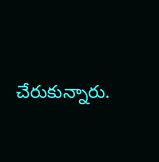చేరుకున్నారు.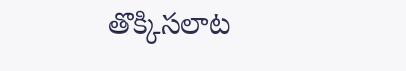తొక్కిసలాట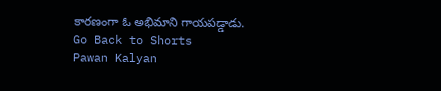కారణంగా ఓ అభిమాని గాయపడ్డాడు.
Go Back to Shorts
Pawan Kalyan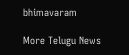bhimavaram

More Telugu News